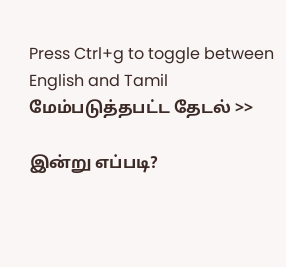Press Ctrl+g to toggle between English and Tamil
மேம்படுத்தபட்ட தேடல் >>

இன்று எப்படி?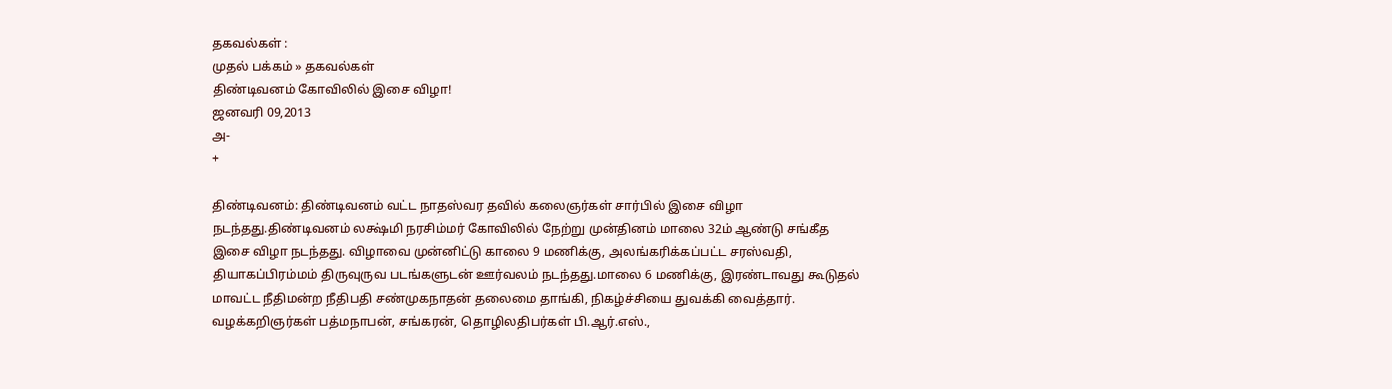தகவல்கள் :
முதல் பக்கம் » தகவல்கள்
திண்டிவனம் கோவிலில் இசை விழா!
ஜனவரி 09,2013
அ-
+

திண்டிவனம்: திண்டிவனம் வட்ட நாதஸ்வர தவில் கலைஞர்கள் சார்பில் இசை விழா நடந்தது.திண்டிவனம் லக்ஷ்மி நரசிம்மர் கோவிலில் நேற்று முன்தினம் மாலை 32ம் ஆண்டு சங்கீத இசை விழா நடந்தது. விழாவை முன்னிட்டு காலை 9 மணிக்கு, அலங்கரிக்கப்பட்ட சரஸ்வதி, தியாகப்பிரம்மம் திருவுருவ படங்களுடன் ஊர்வலம் நடந்தது.மாலை 6 மணிக்கு, இரண்டாவது கூடுதல் மாவட்ட நீதிமன்ற நீதிபதி சண்முகநாதன் தலைமை தாங்கி, நிகழ்ச்சியை துவக்கி வைத்தார். வழக்கறிஞர்கள் பத்மநாபன், சங்கரன், தொழிலதிபர்கள் பி.ஆர்.எஸ்.,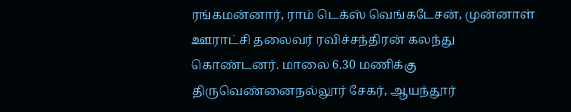ரங்கமன்னார், ராம் டெக்ஸ் வெங்கடேசன், முன்னாள் ஊராட்சி தலைவர் ரவிச்சந்திரன் கலந்து கொண்டனர். மாலை 6.30 மணிக்கு திருவெண்னைநல்லூர் சேகர், ஆயந்தூர்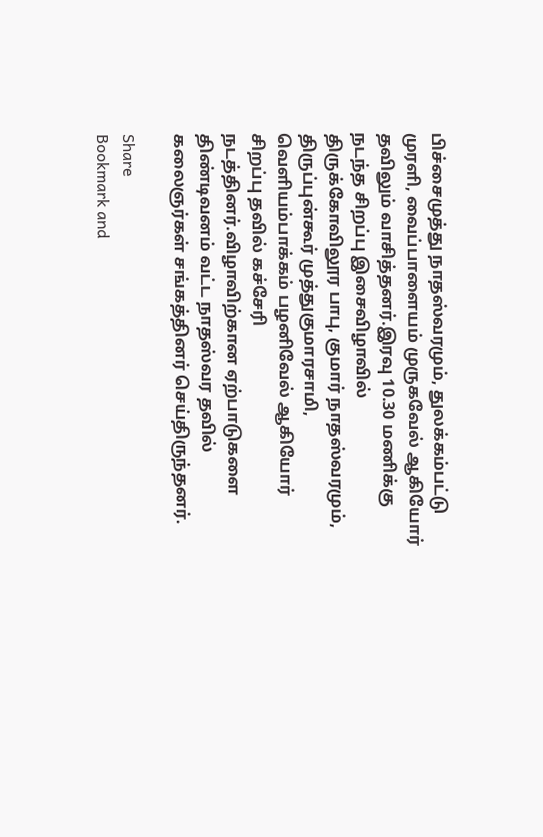பிச்சைமுத்து நாதஸ்வரமும், துலக்கம்பட்டு முரளி, வைப்பாளையம் முருகவேல் ஆகியோர் தவிலும் வாசித்தனர்.இரவு 10.30 மணிக்கு நடந்த சிறப்பு இசைவிழாவில் திருக்கோவிலூர பாபு, குமார் நாதஸ்வரமும், திருப்புன்கூர் முத்துகுமாரசாமி, வெளியம்பாக்கம் பழனிவேல் ஆகியோர் சிறப்பு தவில் கச்சேரி நடத்தினர்.விழாவிற்கான ஏற்பாடுகளை திண்டிவனம் வட்ட நாதஸ்வர தவில் கலைஞர்கள் சங்கத்தினர் செய்திருந்தனர்.

Share
Bookmark and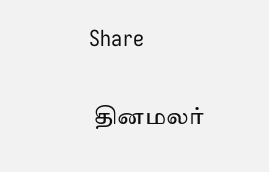Share

 தினமலர்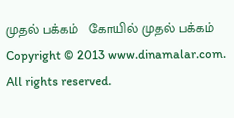முதல் பக்கம்   கோயில் முதல் பக்கம்
Copyright © 2013 www.dinamalar.com. All rights reserved.